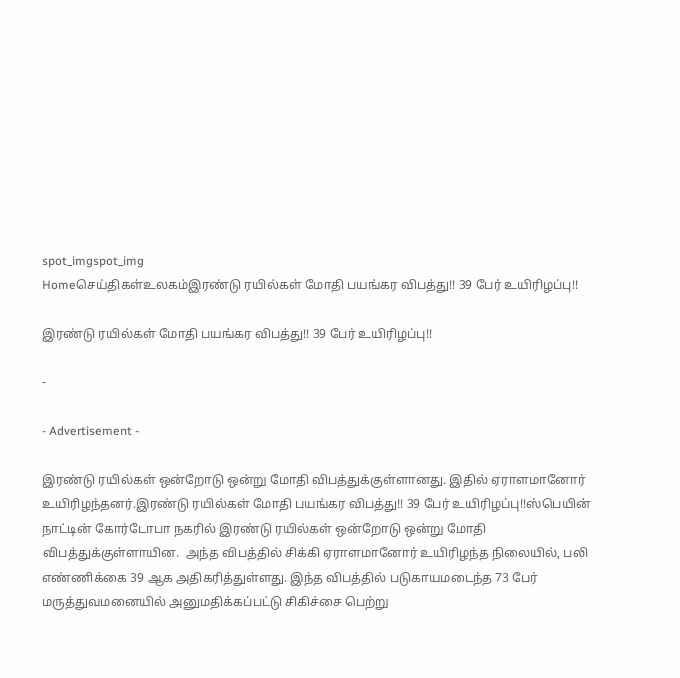spot_imgspot_img
Homeசெய்திகள்உலகம்இரண்டு ரயில்கள் மோதி பயங்கர விபத்து!! 39 பேர் உயிரிழப்பு!!

இரண்டு ரயில்கள் மோதி பயங்கர விபத்து!! 39 பேர் உயிரிழப்பு!!

-

- Advertisement -

இரண்டு ரயில்கள் ஒன்றோடு ஒன்று மோதி விபத்துக்குள்ளானது. இதில் ஏராளமானோர் உயிரிழந்தனர்.இரண்டு ரயில்கள் மோதி பயங்கர விபத்து!! 39 பேர் உயிரிழப்பு!!ஸ்பெயின் நாட்டின் கோர்டோபா நகரில் இரண்டு ரயில்கள் ஒன்றோடு ஒன்று மோதி விபத்துக்குள்ளாயின.  அந்த விபத்தில் சிக்கி ஏராளமானோர் உயிரிழந்த நிலையில், பலி  எண்ணிக்கை 39 ஆக அதிகரித்துள்ளது. இந்த விபத்தில் படுகாயமடைந்த 73 பேர் மருத்துவமனையில் அனுமதிக்கப்பட்டு சிகிச்சை பெற்று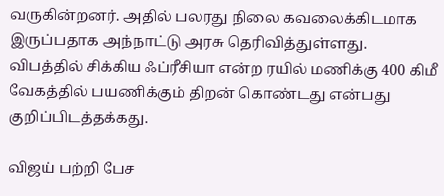வருகின்றனர். அதில் பலரது நிலை கவலைக்கிடமாக இருப்பதாக அந்நாட்டு அரசு தெரிவித்துள்ளது. விபத்தில் சிக்கிய ஃப்ரீசியா என்ற ரயில் மணிக்கு 400 கிமீ வேகத்தில் பயணிக்கும் திறன் கொண்டது என்பது குறிப்பிடத்தக்கது.

விஜய் பற்றி பேச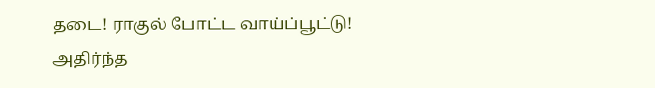தடை! ராகுல் போட்ட வாய்ப்பூட்டு! அதிர்ந்த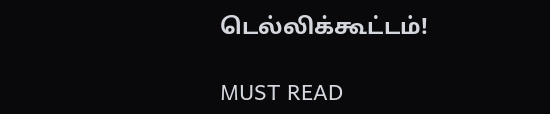டெல்லிக்கூட்டம்!

MUST READ